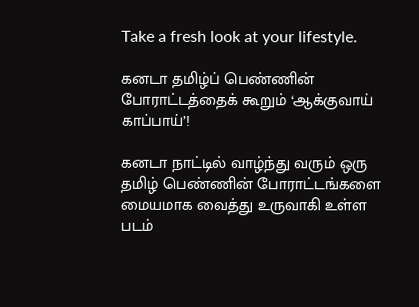Take a fresh look at your lifestyle.

கனடா தமிழ்ப் பெண்ணின் போராட்டத்தைக் கூறும் ‘ஆக்குவாய் காப்பாய்’!

கனடா நாட்டில் வாழ்ந்து வரும் ஒரு தமிழ் பெண்ணின் போராட்டங்களை மையமாக வைத்து உருவாகி உள்ள படம்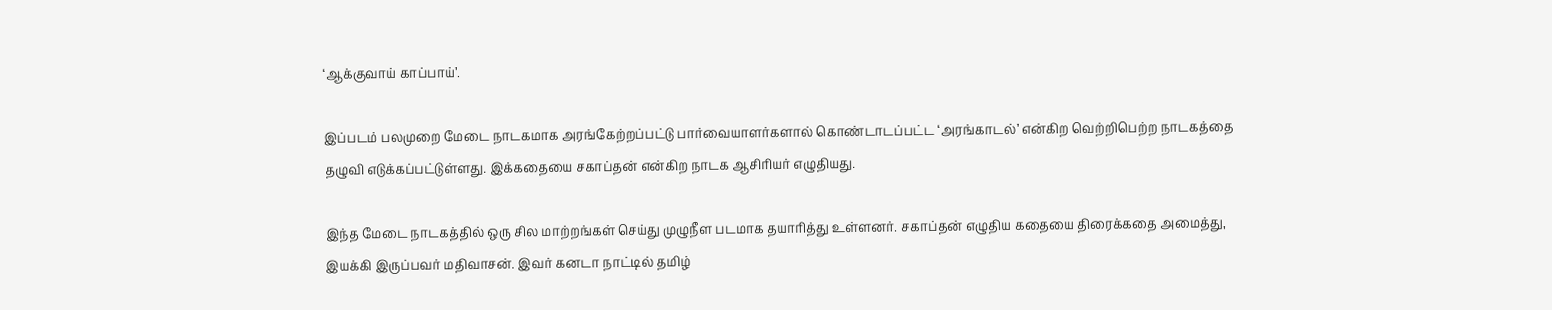‘ஆக்குவாய் காப்பாய்’.

இப்படம் பலமுறை மேடை நாடகமாக அரங்கேற்றப்பட்டு பார்வையாளர்களால் கொண்டாடப்பட்ட ‘அரங்காடல்’ என்கிற வெற்றிபெற்ற நாடகத்தை தழுவி எடுக்கப்பட்டுள்ளது. இக்கதையை சகாப்தன் என்கிற நாடக ஆசிரியர் எழுதியது.

இந்த மேடை நாடகத்தில் ஒரு சில மாற்றங்கள் செய்து முழுநீள படமாக தயாரித்து உள்ளனர். சகாப்தன் எழுதிய கதையை திரைக்கதை அமைத்து, இயக்கி இருப்பவர் மதிவாசன். இவர் கனடா நாட்டில் தமிழ்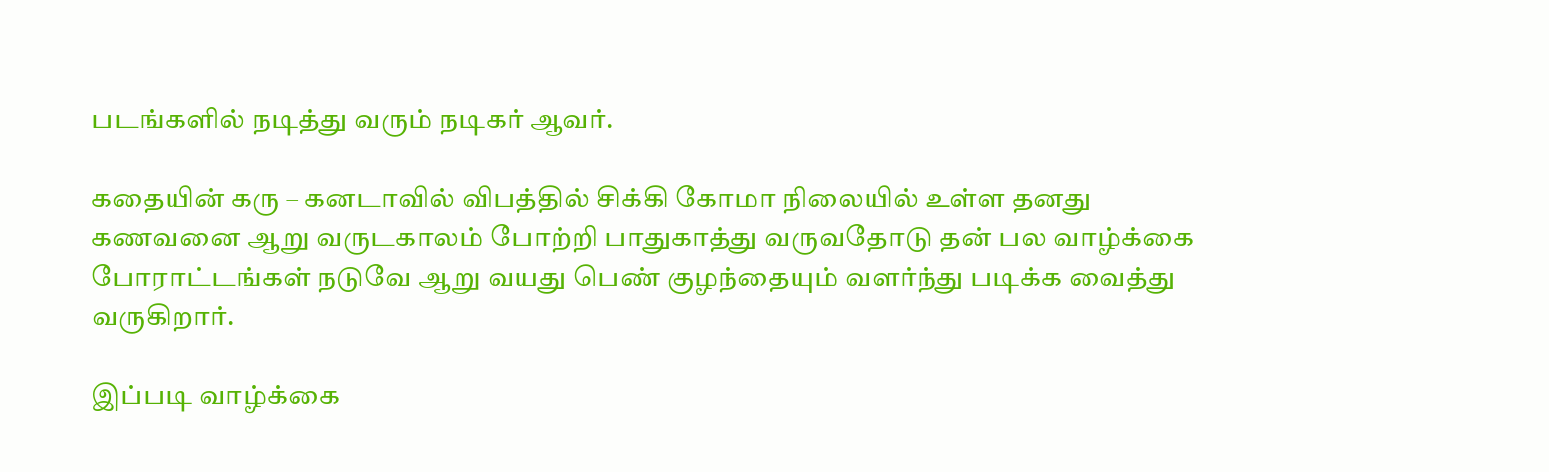படங்களில் நடித்து வரும் நடிகர் ஆவர்.

கதையின் கரு – கனடாவில் விபத்தில் சிக்கி கோமா நிலையில் உள்ள தனது கணவனை ஆறு வருடகாலம் போற்றி பாதுகாத்து வருவதோடு தன் பல வாழ்க்கை போராட்டங்கள் நடுவே ஆறு வயது பெண் குழந்தையும் வளர்ந்து படிக்க வைத்து வருகிறார்.

இப்படி வாழ்க்கை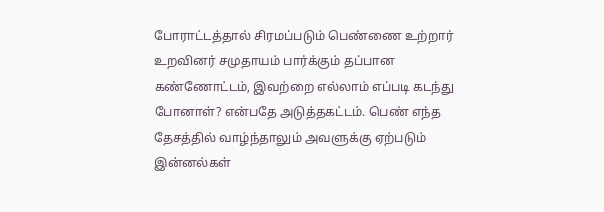போராட்டத்தால் சிரமப்படும் பெண்ணை உற்றார் உறவினர் சமுதாயம் பார்க்கும் தப்பான கண்ணோட்டம், இவற்றை எல்லாம் எப்படி கடந்து போனாள்? என்பதே அடுத்தகட்டம். பெண் எந்த தேசத்தில் வாழ்ந்தாலும் அவளுக்கு ஏற்படும் இன்னல்கள்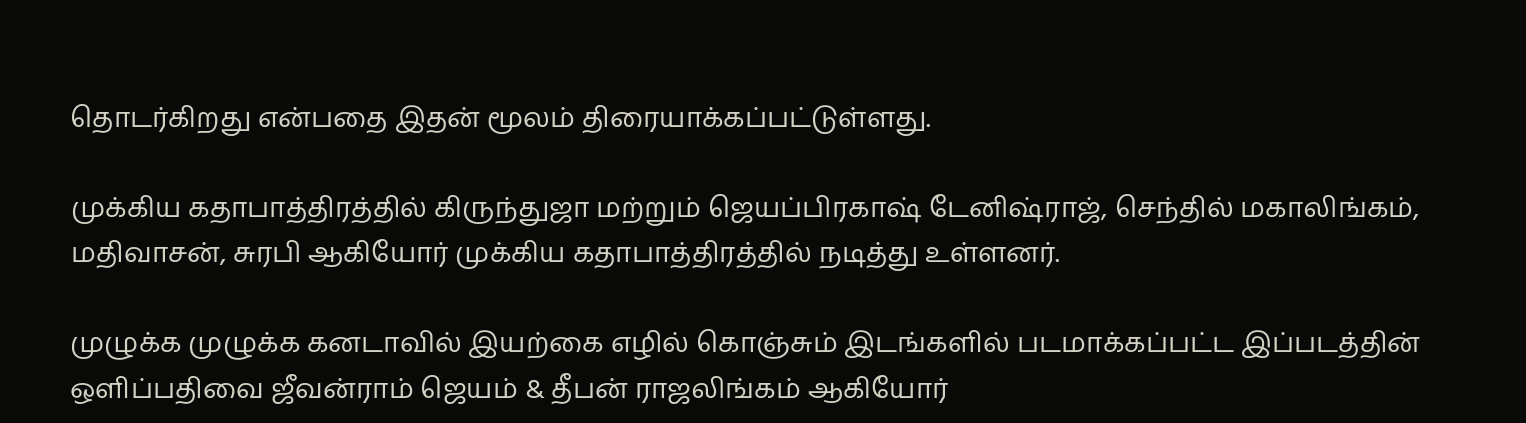தொடர்கிறது என்பதை இதன் மூலம் திரையாக்கப்பட்டுள்ளது.

முக்கிய கதாபாத்திரத்தில் கிருந்துஜா மற்றும் ஜெயப்பிரகாஷ் டேனிஷ்ராஜ், செந்தில் மகாலிங்கம், மதிவாசன், சுரபி ஆகியோர் முக்கிய கதாபாத்திரத்தில் நடித்து உள்ளனர்.

முழுக்க முழுக்க கனடாவில் இயற்கை எழில் கொஞ்சும் இடங்களில் படமாக்கப்பட்ட இப்படத்தின் ஒளிப்பதிவை ஜீவன்ராம் ஜெயம் & தீபன் ராஜலிங்கம் ஆகியோர்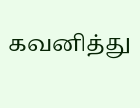கவனித்து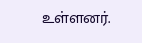உள்ளனர்.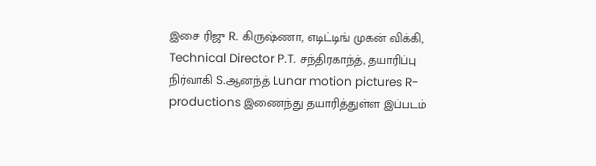இசை ரிஜு R. கிருஷ்ணா, எடிட்டிங் முகன் விக்கி, Technical Director P.T. சந்திரகாந்த், தயாரிப்பு நிர்வாகி S.ஆனந்த் Lunar motion pictures R-productions இணைந்து தயாரித்துள்ள இப்படம்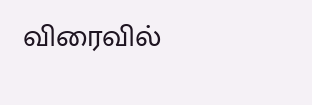விரைவில்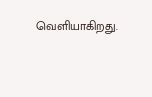வெளியாகிறது.